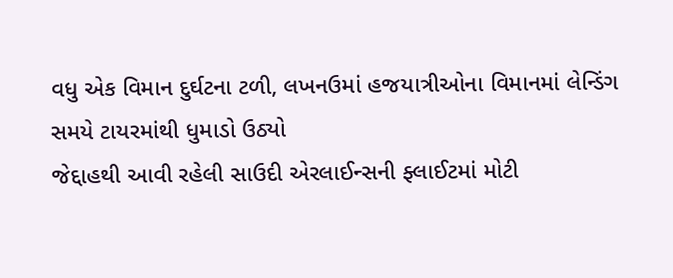વધુ એક વિમાન દુર્ઘટના ટળી, લખનઉમાં હજયાત્રીઓના વિમાનમાં લેન્ડિંગ સમયે ટાયરમાંથી ધુમાડો ઉઠ્યો
જેદ્દાહથી આવી રહેલી સાઉદી એરલાઈન્સની ફ્લાઈટમાં મોટી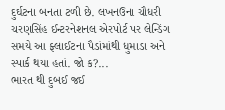દુર્ઘટના બનતા ટળી છે. લખનઉના ચૌધરી ચરણસિંહ ઈન્ટરનેશનલ એરપોર્ટ પર લેન્ડિંગ સમયે આ ફ્લાઈટના પૈડાંમાંથી ધુમાડા અને સ્પાર્ક થયા હતાં. જો ક?...
ભારત થી દુબઈ જઈ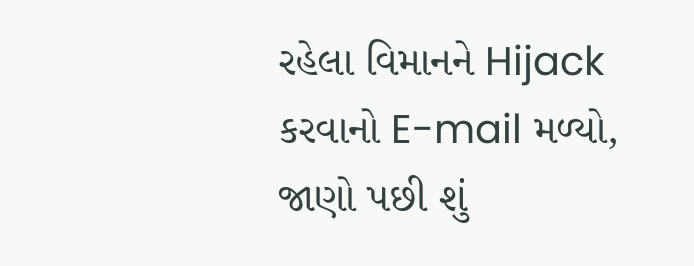રહેલા વિમાનને Hijack કરવાનો E-mail મળ્યો, જાણો પછી શું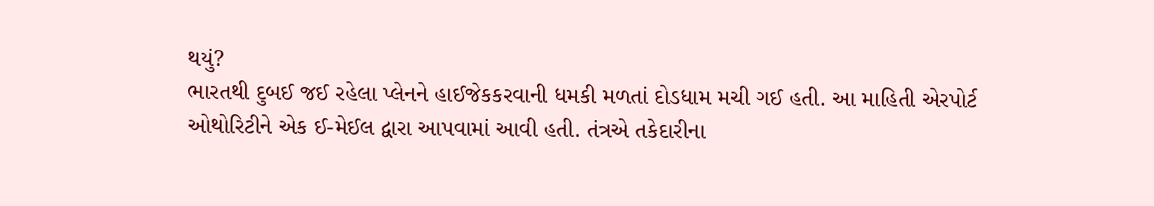થયું?
ભારતથી દુબઈ જઈ રહેલા પ્લેનને હાઈજેકકરવાની ધમકી મળતાં દોડધામ મચી ગઈ હતી. આ માહિતી એરપોર્ટ ઓથોરિટીને એક ઈ-મેઈલ દ્વારા આપવામાં આવી હતી. તંત્રએ તકેદારીના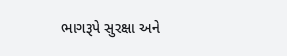ભાગરૂપે સુરક્ષા અને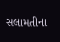સલામતીના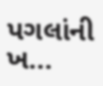પગલાંની ખ...